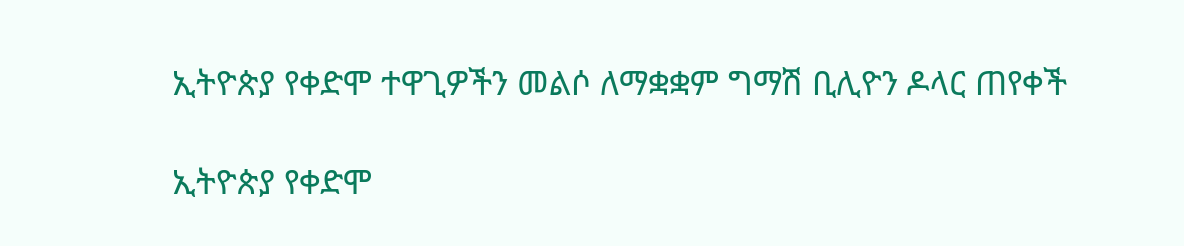ኢትዮጵያ የቀድሞ ተዋጊዎችን መልሶ ለማቋቋም ግማሽ ቢሊዮን ዶላር ጠየቀች

ኢትዮጵያ የቀድሞ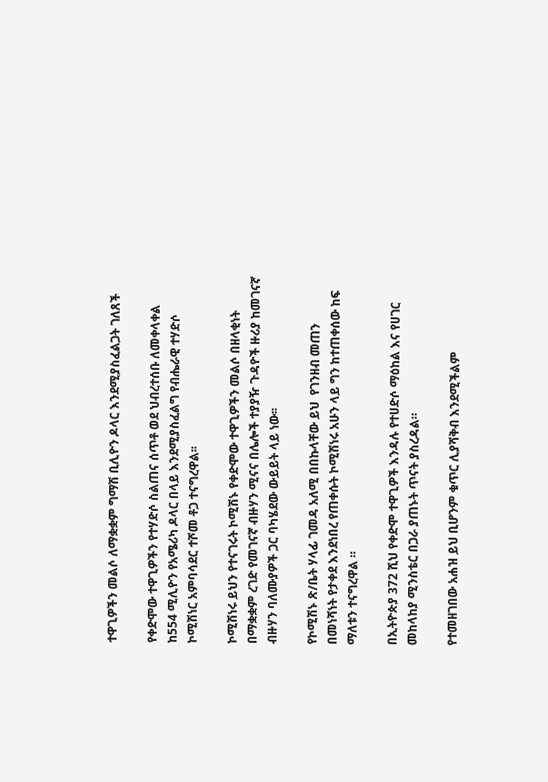ተዋጊዎችን መልሶ ለማቋቋም ግማሽ ቢሊዮን ዶላር እንደሚያስፈልጋት ገለጸች

የቀድሞው ተዋጊዎችን የተሃድሶ ስልጠና ሰጥቶ ወደ ህብረተሰቡ ለመቀላቀል ከ554 ሚሊዮን የአሜሪካ ዶላር በላይ እንደሚያስፈልግ የብሔራዊ ተሃድሶ ኮሚሽነር አምባሳደር ተሾመ ቶጋ ተናግረዋል፡፡

ኮሚሽነሩ ይህን የተናገሩት ኮሚሽኑ የቀድሞው ተዋጊዎችን መልሶ በዘላቂነት በማቋቋም ረገድ የመገናኛ ብዙሃን ሚናና በሌሎች ተያያዥ ጉዳዮች ዙሪያ ከመገናኛ ብዙሃን ባለሙያዎች ጋር ባካሄደው ውይይት ላይ ነው፡፡

የኮሚሽኑ ጽ/ቤት ሃላፊ ገመዳ አለሚ በበኩላቸው ይህ  የገንዘብ መጠን በመነሻነት የታቀደ እንደነበረ የጠቀሱት ኮሚሽነሩ አሁን ላይ ግን ከተጠቀሰው ከፍ ማለቱን ተናግረዋል ።

በኢትዮጵያ 372 ሺህ የቀድሞ ተዋጊዎች እንዳሉ የተሀድሶ ማዕከል እና የሀገር መከላከያ ሚንስቴር በጋራ ያጠኑት ጥናት ያስረዳል።

የተመዘገበው አሐዝ ይህ ቢሆንም ቁጥር ሊያሻቅብ እንደሚችልም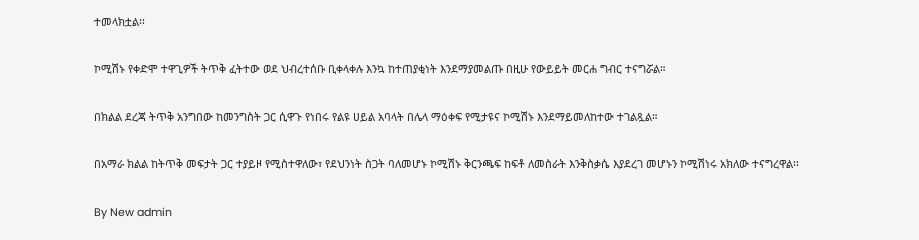ተመላክቷል፡፡

ኮሚሽኑ የቀድሞ ተዋጊዎች ትጥቅ ፈትተው ወደ ህብረተሰቡ ቢቀላቀሉ እንኳ ከተጠያቂነት እንደማያመልጡ በዚሁ የውይይት መርሐ ግብር ተናግሯል።

በክልል ደረጃ ትጥቅ አንግበው ከመንግስት ጋር ሲዋጉ የነበሩ የልዩ ሀይል አባላት በሌላ ማዕቀፍ የሚታዩና ኮሚሽኑ እንደማይመለከተው ተገልጿል።

በአማራ ክልል ከትጥቅ መፍታት ጋር ተያይዞ የሚስተዋለው፣ የደህንነት ስጋት ባለመሆኑ ኮሚሽኑ ቅርንጫፍ ከፍቶ ለመስራት እንቅስቃሴ እያደረገ መሆኑን ኮሚሽነሩ አክለው ተናግረዋል፡፡

By New admin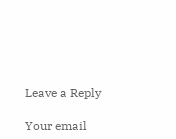Leave a Reply

Your email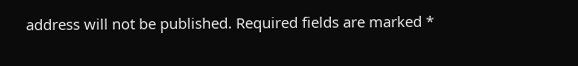address will not be published. Required fields are marked *